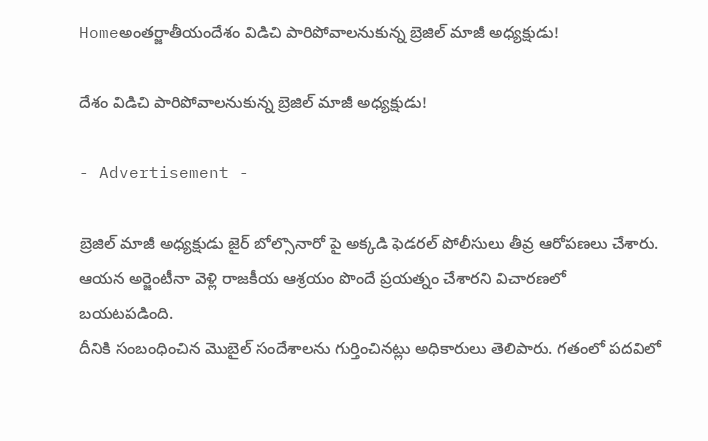Homeఅంతర్జాతీయందేశం విడిచి పారిపోవాలనుకున్న బ్రెజిల్‌ మాజీ అధ్యక్షుడు!

దేశం విడిచి పారిపోవాలనుకున్న బ్రెజిల్‌ మాజీ అధ్యక్షుడు!

- Advertisement -

బ్రెజిల్‌ మాజీ అధ్యక్షుడు జైర్‌ బోల్సొనారో పై అక్కడి ఫెడరల్‌ పోలీసులు తీవ్ర ఆరోపణలు చేశారు.
ఆయన అర్జెంటీనా వెళ్లి రాజకీయ ఆశ్రయం పొందే ప్రయత్నం చేశారని విచారణలో బయటపడింది.
దీనికి సంబంధించిన మొబైల్‌ సందేశాలను గుర్తించినట్లు అధికారులు తెలిపారు. గతంలో పదవిలో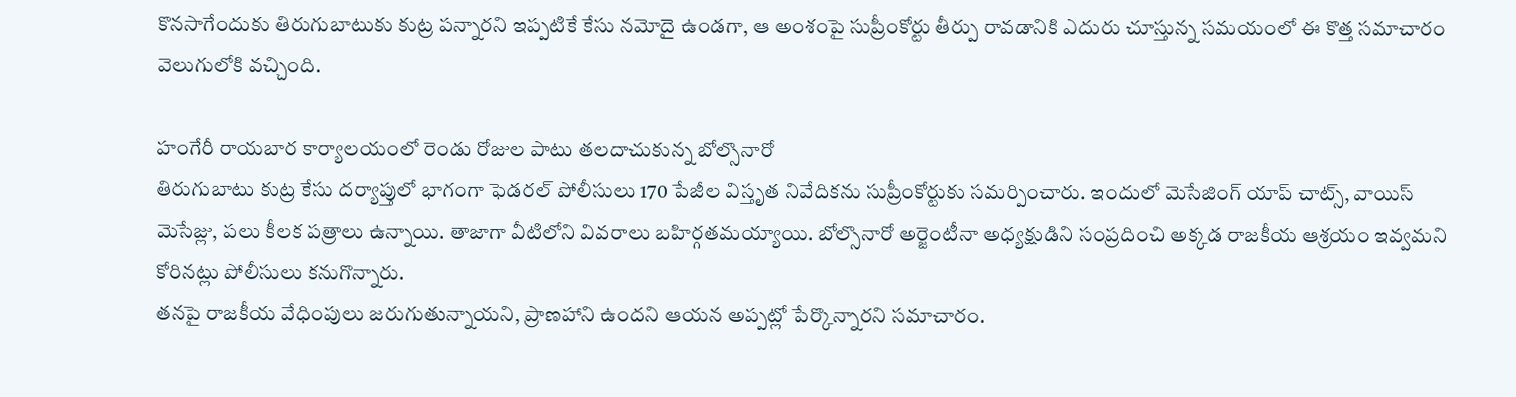కొనసాగేందుకు తిరుగుబాటుకు కుట్ర పన్నారని ఇప్పటికే కేసు నమోదై ఉండగా, ఆ అంశంపై సుప్రీంకోర్టు తీర్పు రావడానికి ఎదురు చూస్తున్న సమయంలో ఈ కొత్త సమాచారం వెలుగులోకి వచ్చింది.

హంగేరీ రాయబార కార్యాలయంలో రెండు రోజుల పాటు తలదాచుకున్న బోల్సొనారో
తిరుగుబాటు కుట్ర కేసు దర్యాప్తులో భాగంగా ఫెడరల్‌ పోలీసులు 170 పేజీల విస్తృత నివేదికను సుప్రీంకోర్టుకు సమర్పించారు. ఇందులో మెసేజింగ్‌ యాప్‌ చాట్స్‌, వాయిస్‌ మెసేజ్లు, పలు కీలక పత్రాలు ఉన్నాయి. తాజాగా వీటిలోని వివరాలు బహిర్గతమయ్యాయి. బోల్సొనారో అర్జెంటీనా అధ్యక్షుడిని సంప్రదించి అక్కడ రాజకీయ ఆశ్రయం ఇవ్వమని కోరినట్లు పోలీసులు కనుగొన్నారు.
తనపై రాజకీయ వేధింపులు జరుగుతున్నాయని, ప్రాణహాని ఉందని ఆయన అప్పట్లో పేర్కొన్నారని సమాచారం.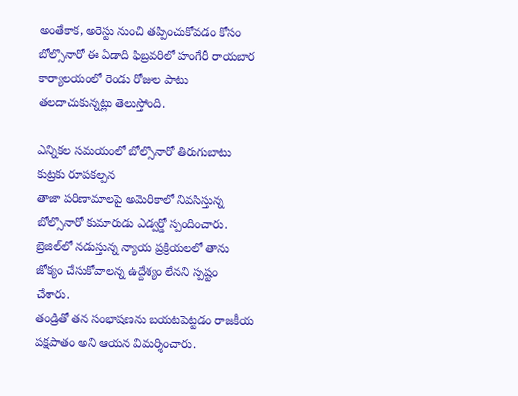అంతేకాక, అరెస్టు నుంచి తప్పించుకోవడం కోసం బోల్సొనారో ఈ ఏడాది ఫిబ్రవరిలో హంగేరీ రాయబార కార్యాలయంలో రెండు రోజుల పాటు తలదాచుకున్నట్లు తెలుస్తోంది.

ఎన్నికల సమయంలో బోల్సొనారో తిరుగుబాటు కుట్రకు రూపకల్పన
తాజా పరిణామాలపై అమెరికాలో నివసిస్తున్న బోల్సొనారో కుమారుడు ఎడ్వర్డో స్పందించారు.
బ్రెజిల్‌లో నడుస్తున్న న్యాయ ప్రక్రియలలో తాను జోక్యం చేసుకోవాలన్న ఉద్దేశ్యం లేనని స్పష్టం చేశారు.
తండ్రితో తన సంభాషణను బయటపెట్టడం రాజకీయ పక్షపాతం అని ఆయన విమర్శించారు.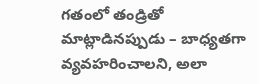గతంలో తండ్రితో మాట్లాడినప్పుడు – బాధ్యతగా వ్యవహరించాలని, అలా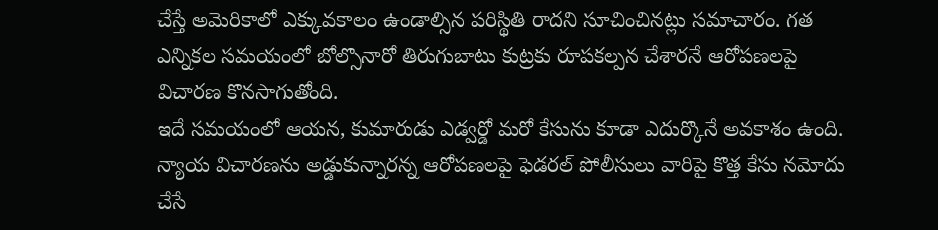చేస్తే అమెరికాలో ఎక్కువకాలం ఉండాల్సిన పరిస్థితి రాదని సూచించినట్లు సమాచారం. గత ఎన్నికల సమయంలో బోల్సొనారో తిరుగుబాటు కుట్రకు రూపకల్పన చేశారనే ఆరోపణలపై విచారణ కొనసాగుతోంది.
ఇదే సమయంలో ఆయన, కుమారుడు ఎడ్వర్డో మరో కేసును కూడా ఎదుర్కొనే అవకాశం ఉంది.
న్యాయ విచారణను అడ్డుకున్నారన్న ఆరోపణలపై ఫెడరల్‌ పోలీసులు వారిపై కొత్త కేసు నమోదు చేసే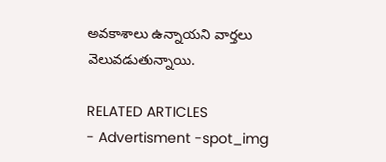అవకాశాలు ఉన్నాయని వార్తలు వెలువడుతున్నాయి.

RELATED ARTICLES
- Advertisment -spot_img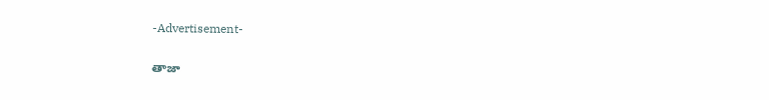-Advertisement-

తాజా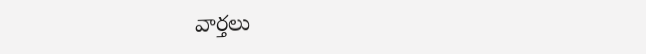వార్తలు